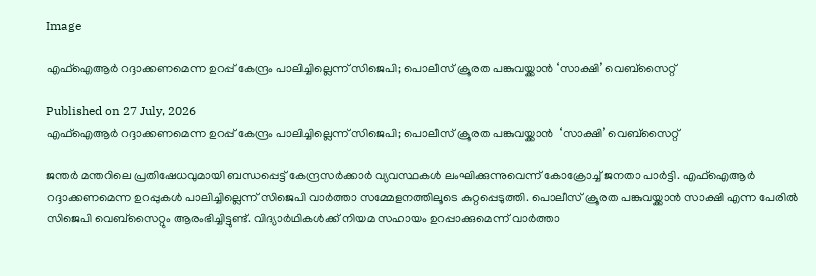Image

എഫ്‌ഐആര്‍ റദ്ദാക്കണമെന്ന ഉറപ്പ് കേന്ദ്രം പാലിച്ചില്ലെന്ന് സിജെപി; പൊലീസ് ക്രൂരത പങ്കുവയ്ക്കാന്‍ ‘സാക്ഷി’ വെബ്‌സൈറ്റ്

Published on 27 July, 2026
എഫ്‌ഐആര്‍ റദ്ദാക്കണമെന്ന ഉറപ്പ് കേന്ദ്രം പാലിച്ചില്ലെന്ന് സിജെപി; പൊലീസ് ക്രൂരത പങ്കുവയ്ക്കാന്‍  ‘സാക്ഷി’ വെബ്‌സൈറ്റ്

ജന്തര്‍ മന്തറിലെ പ്രതിഷേധവുമായി ബന്ധപ്പെട്ട് കേന്ദ്രസര്‍ക്കാര്‍ വ്യവസ്ഥകള്‍ ലംഘിക്കുന്നുവെന്ന് കോക്രോച്ച് ജനതാ പാര്‍ട്ടി. എഫ്‌ഐആര്‍ റദ്ദാക്കണമെന്ന ഉറപ്പുകള്‍ പാലിച്ചില്ലെന്ന് സിജെപി വാര്‍ത്താ സമ്മേളനത്തിലൂടെ കുറ്റപ്പെടുത്തി. പൊലീസ് ക്രൂരത പങ്കുവയ്ക്കാന്‍ സാക്ഷി എന്ന പേരില്‍ സിജെപി വെബ്‌സൈറ്റും ആരംഭിച്ചിട്ടുണ്ട്. വിദ്യാര്‍ഥികള്‍ക്ക് നിയമ സഹായം ഉറപ്പാക്കുമെന്ന് വാര്‍ത്താ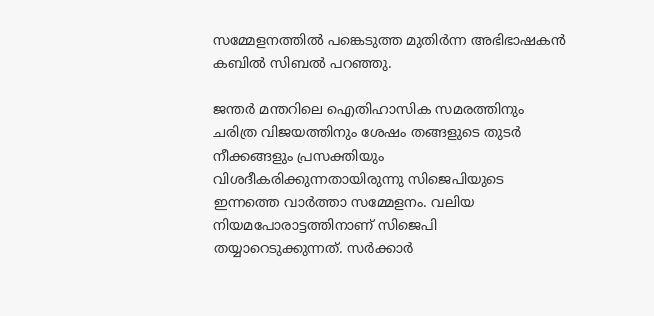സമ്മേളനത്തില്‍ പങ്കെടുത്ത മുതിര്‍ന്ന അഭിഭാഷകന്‍ കബില്‍ സിബല്‍ പറഞ്ഞു.

ജന്തര്‍ മന്തറിലെ ഐതിഹാസിക സമരത്തിനും ചരിത്ര വിജയത്തിനും ശേഷം തങ്ങളുടെ തുടര്‍ നീക്കങ്ങളും പ്രസക്തിയും വിശദീകരിക്കുന്നതായിരുന്നു സിജെപിയുടെ ഇന്നത്തെ വാര്‍ത്താ സമ്മേളനം. വലിയ നിയമപോരാട്ടത്തിനാണ് സിജെപി തയ്യാറെടുക്കുന്നത്. സര്‍ക്കാര്‍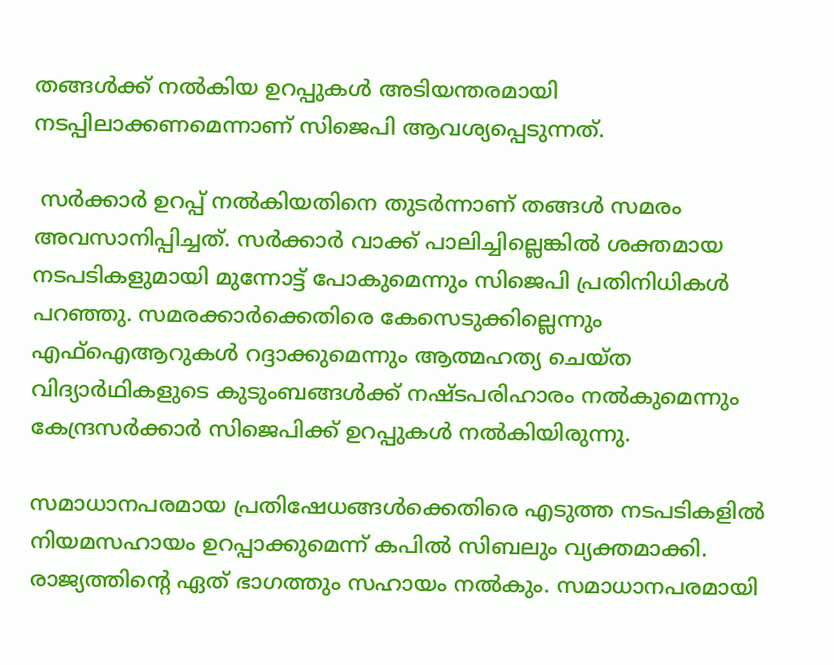തങ്ങള്‍ക്ക് നല്‍കിയ ഉറപ്പുകള്‍ അടിയന്തരമായി നടപ്പിലാക്കണമെന്നാണ് സിജെപി ആവശ്യപ്പെടുന്നത്.

 സര്‍ക്കാര്‍ ഉറപ്പ് നല്‍കിയതിനെ തുടര്‍ന്നാണ് തങ്ങള്‍ സമരം അവസാനിപ്പിച്ചത്. സര്‍ക്കാര്‍ വാക്ക് പാലിച്ചില്ലെങ്കില്‍ ശക്തമായ നടപടികളുമായി മുന്നോട്ട് പോകുമെന്നും സിജെപി പ്രതിനിധികള്‍ പറഞ്ഞു. സമരക്കാര്‍ക്കെതിരെ കേസെടുക്കില്ലെന്നും എഫ്‌ഐആറുകള്‍ റദ്ദാക്കുമെന്നും ആത്മഹത്യ ചെയ്ത വിദ്യാര്‍ഥികളുടെ കുടുംബങ്ങള്‍ക്ക് നഷ്ടപരിഹാരം നല്‍കുമെന്നും കേന്ദ്രസര്‍ക്കാര്‍ സിജെപിക്ക് ഉറപ്പുകള്‍ നല്‍കിയിരുന്നു.

സമാധാനപരമായ പ്രതിഷേധങ്ങള്‍ക്കെതിരെ എടുത്ത നടപടികളില്‍ നിയമസഹായം ഉറപ്പാക്കുമെന്ന് കപില്‍ സിബലും വ്യക്തമാക്കി. രാജ്യത്തിന്റെ ഏത് ഭാഗത്തും സഹായം നല്‍കും. സമാധാനപരമായി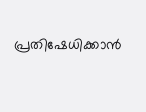പ്രതിഷേധിക്കാന്‍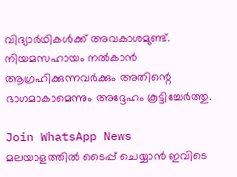വിദ്യാര്‍ഥികള്‍ക്ക് അവകാശമുണ്ട്. നിയമസഹായം നല്‍കാന്‍ ആഗ്രഹിക്കുന്നവര്‍ക്കും അതിന്റെ ഭാഗമാകാമെന്നും അദ്ദേഹം കൂട്ടിച്ചേര്‍ത്തു.

Join WhatsApp News
മലയാളത്തില്‍ ടൈപ്പ് ചെയ്യാന്‍ ഇവിടെ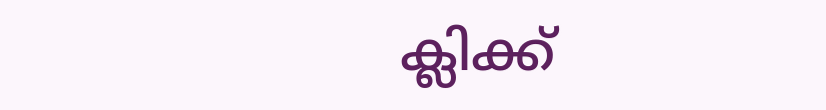ക്ലിക്ക്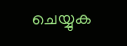ചെയ്യുക